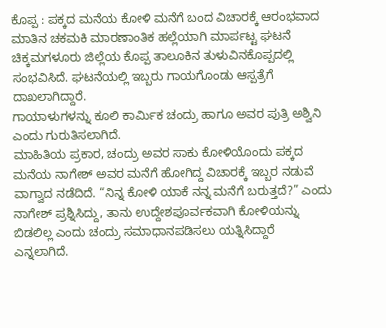ಕೊಪ್ಪ : ಪಕ್ಕದ ಮನೆಯ ಕೋಳಿ ಮನೆಗೆ ಬಂದ ವಿಚಾರಕ್ಕೆ ಆರಂಭವಾದ ಮಾತಿನ ಚಕಮಕಿ ಮಾರಣಾಂತಿಕ ಹಲ್ಲೆಯಾಗಿ ಮಾರ್ಪಟ್ಟ ಘಟನೆ ಚಿಕ್ಕಮಗಳೂರು ಜಿಲ್ಲೆಯ ಕೊಪ್ಪ ತಾಲೂಕಿನ ತುಳುವಿನಕೊಪ್ಪದಲ್ಲಿ ಸಂಭವಿಸಿದೆ. ಘಟನೆಯಲ್ಲಿ ಇಬ್ಬರು ಗಾಯಗೊಂಡು ಆಸ್ಪತ್ರೆಗೆ ದಾಖಲಾಗಿದ್ದಾರೆ.
ಗಾಯಾಳುಗಳನ್ನು ಕೂಲಿ ಕಾರ್ಮಿಕ ಚಂದ್ರು ಹಾಗೂ ಅವರ ಪುತ್ರಿ ಅಶ್ವಿನಿ ಎಂದು ಗುರುತಿಸಲಾಗಿದೆ.
ಮಾಹಿತಿಯ ಪ್ರಕಾರ, ಚಂದ್ರು ಅವರ ಸಾಕು ಕೋಳಿಯೊಂದು ಪಕ್ಕದ ಮನೆಯ ನಾಗೇಶ್ ಅವರ ಮನೆಗೆ ಹೋಗಿದ್ದ ವಿಚಾರಕ್ಕೆ ಇಬ್ಬರ ನಡುವೆ ವಾಗ್ವಾದ ನಡೆದಿದೆ. “ನಿನ್ನ ಕೋಳಿ ಯಾಕೆ ನನ್ನ ಮನೆಗೆ ಬರುತ್ತದೆ?” ಎಂದು ನಾಗೇಶ್ ಪ್ರಶ್ನಿಸಿದ್ದು, ತಾನು ಉದ್ದೇಶಪೂರ್ವಕವಾಗಿ ಕೋಳಿಯನ್ನು ಬಿಡಲಿಲ್ಲ ಎಂದು ಚಂದ್ರು ಸಮಾಧಾನಪಡಿಸಲು ಯತ್ನಿಸಿದ್ದಾರೆ ಎನ್ನಲಾಗಿದೆ.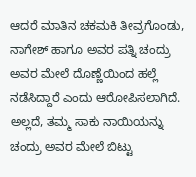ಆದರೆ ಮಾತಿನ ಚಕಮಕಿ ತೀವ್ರಗೊಂಡು, ನಾಗೇಶ್ ಹಾಗೂ ಅವರ ಪತ್ನಿ ಚಂದ್ರು ಅವರ ಮೇಲೆ ದೊಣ್ಣೆಯಿಂದ ಹಲ್ಲೆ ನಡೆಸಿದ್ದಾರೆ ಎಂದು ಆರೋಪಿಸಲಾಗಿದೆ. ಅಲ್ಲದೆ, ತಮ್ಮ ಸಾಕು ನಾಯಿಯನ್ನು ಚಂದ್ರು ಅವರ ಮೇಲೆ ಬಿಟ್ಟು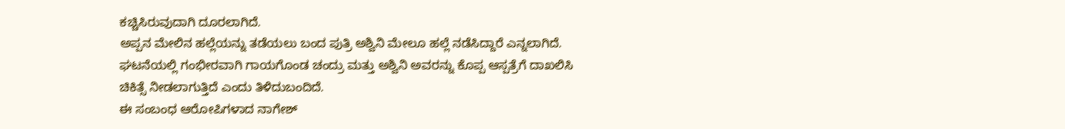ಕಚ್ಚಿಸಿರುವುದಾಗಿ ದೂರಲಾಗಿದೆ.
ಅಪ್ಪನ ಮೇಲಿನ ಹಲ್ಲೆಯನ್ನು ತಡೆಯಲು ಬಂದ ಪುತ್ರಿ ಅಶ್ವಿನಿ ಮೇಲೂ ಹಲ್ಲೆ ನಡೆಸಿದ್ದಾರೆ ಎನ್ನಲಾಗಿದೆ. ಘಟನೆಯಲ್ಲಿ ಗಂಭೀರವಾಗಿ ಗಾಯಗೊಂಡ ಚಂದ್ರು ಮತ್ತು ಅಶ್ವಿನಿ ಅವರನ್ನು ಕೊಪ್ಪ ಆಸ್ಪತ್ರೆಗೆ ದಾಖಲಿಸಿ ಚಿಕಿತ್ಸೆ ನೀಡಲಾಗುತ್ತಿದೆ ಎಂದು ತಿಳಿದುಬಂದಿದೆ.
ಈ ಸಂಬಂಧ ಆರೋಪಿಗಳಾದ ನಾಗೇಶ್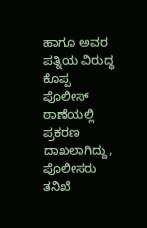ಹಾಗೂ ಅವರ ಪತ್ನಿಯ ವಿರುದ್ಧ ಕೊಪ್ಪ ಪೊಲೀಸ್ ಠಾಣೆಯಲ್ಲಿ ಪ್ರಕರಣ ದಾಖಲಾಗಿದ್ದು, ಪೊಲೀಸರು ತನಿಖೆ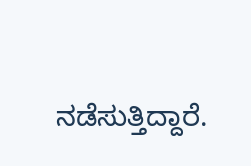ನಡೆಸುತ್ತಿದ್ದಾರೆ.